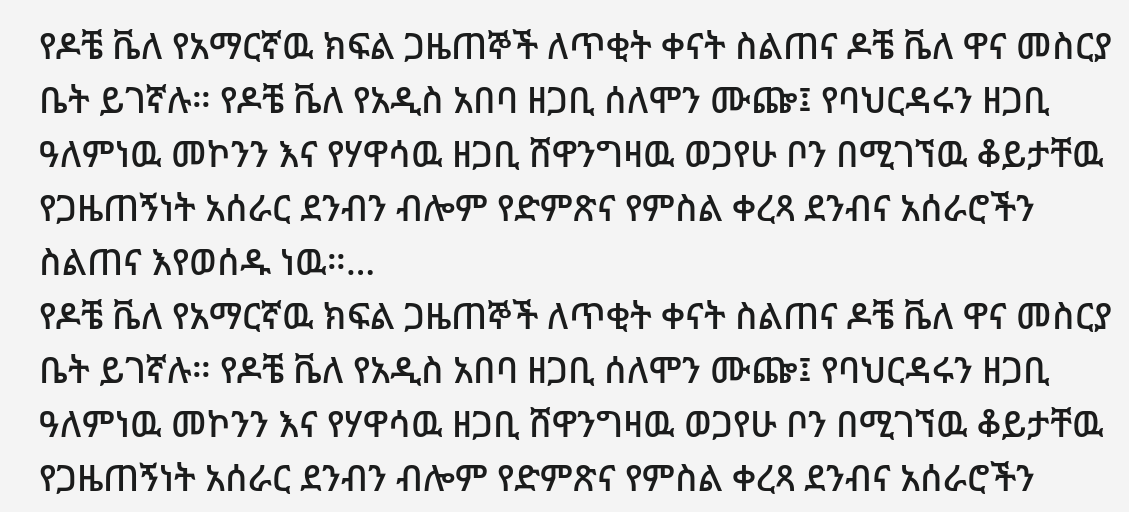የዶቼ ቬለ የአማርኛዉ ክፍል ጋዜጠኞች ለጥቂት ቀናት ስልጠና ዶቼ ቬለ ዋና መስርያ ቤት ይገኛሉ። የዶቼ ቬለ የአዲስ አበባ ዘጋቢ ሰለሞን ሙጬ፤ የባህርዳሩን ዘጋቢ ዓለምነዉ መኮንን እና የሃዋሳዉ ዘጋቢ ሸዋንግዛዉ ወጋየሁ ቦን በሚገኘዉ ቆይታቸዉ የጋዜጠኝነት አሰራር ደንብን ብሎም የድምጽና የምስል ቀረጻ ደንብና አሰራሮችን ስልጠና እየወሰዱ ነዉ።…
የዶቼ ቬለ የአማርኛዉ ክፍል ጋዜጠኞች ለጥቂት ቀናት ስልጠና ዶቼ ቬለ ዋና መስርያ ቤት ይገኛሉ። የዶቼ ቬለ የአዲስ አበባ ዘጋቢ ሰለሞን ሙጬ፤ የባህርዳሩን ዘጋቢ ዓለምነዉ መኮንን እና የሃዋሳዉ ዘጋቢ ሸዋንግዛዉ ወጋየሁ ቦን በሚገኘዉ ቆይታቸዉ የጋዜጠኝነት አሰራር ደንብን ብሎም የድምጽና የምስል ቀረጻ ደንብና አሰራሮችን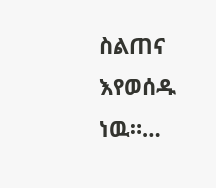ስልጠና እየወሰዱ ነዉ።…